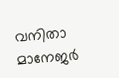വനിതാ മാനേജര്‍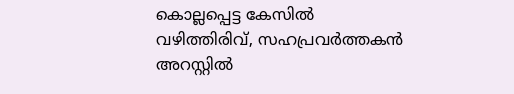കൊല്ലപ്പെട്ട കേസില്‍ വഴിത്തിരിവ്, സഹപ്രവര്‍ത്തകന്‍ അറസ്റ്റില്‍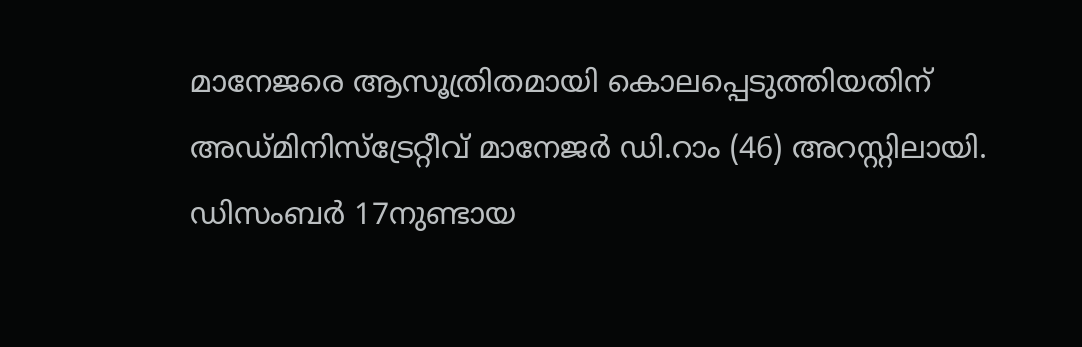മാനേജരെ ആസൂത്രിതമായി കൊലപ്പെടുത്തിയതിന് അഡ്മിനിസ്‌ട്രേറ്റീവ് മാനേജര്‍ ഡി.റാം (46) അറസ്റ്റിലായി. ഡിസംബര്‍ 17നുണ്ടായ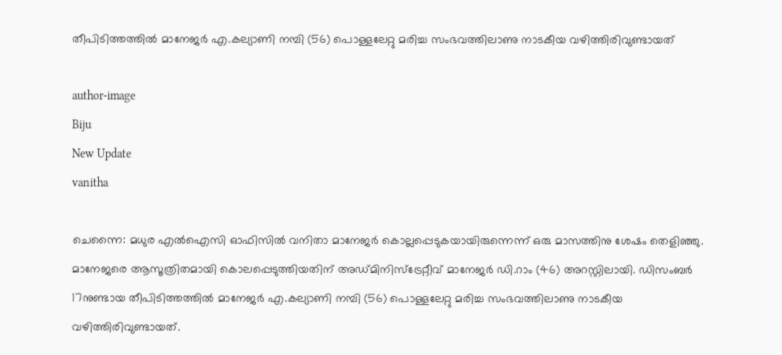തീപിടിത്തത്തില്‍ മാനേജര്‍ എ.കല്യാണി നമ്പി (56) പൊള്ളലേറ്റു മരിച്ച സംഭവത്തിലാണു നാടകീയ വഴിത്തിരിവുണ്ടായത്

author-image
Biju
New Update
vanitha

ചെന്നൈ: മധുര എല്‍ഐസി ഓഫിസില്‍ വനിതാ മാനേജര്‍ കൊല്ലപ്പെടുകയായിരുന്നെന്ന് ഒരു മാസത്തിനു ശേഷം തെളിഞ്ഞു. മാനേജരെ ആസൂത്രിതമായി കൊലപ്പെടുത്തിയതിന് അഡ്മിനിസ്‌ട്രേറ്റീവ് മാനേജര്‍ ഡി.റാം (46) അറസ്റ്റിലായി. ഡിസംബര്‍ 17നുണ്ടായ തീപിടിത്തത്തില്‍ മാനേജര്‍ എ.കല്യാണി നമ്പി (56) പൊള്ളലേറ്റു മരിച്ച സംഭവത്തിലാണു നാടകീയ വഴിത്തിരിവുണ്ടായത്.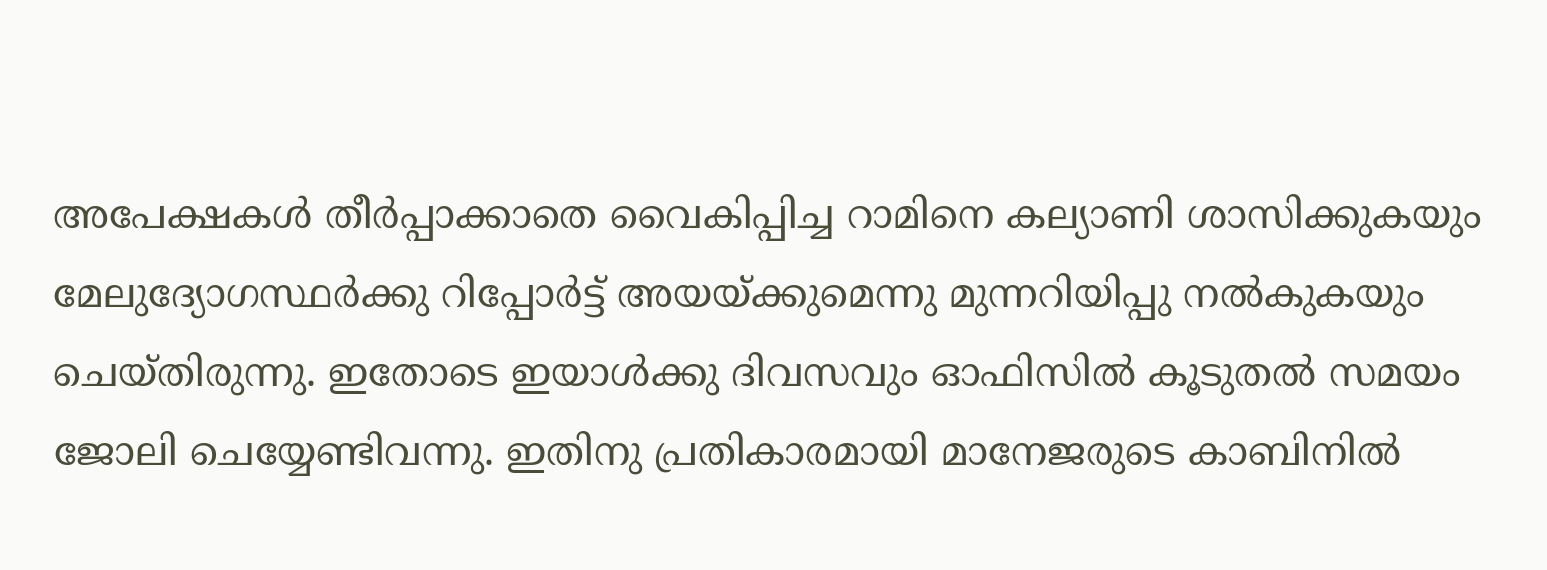അപേക്ഷകള്‍ തീര്‍പ്പാക്കാതെ വൈകിപ്പിച്ച റാമിനെ കല്യാണി ശാസിക്കുകയും മേലുദ്യോഗസ്ഥര്‍ക്കു റിപ്പോര്‍ട്ട് അയയ്ക്കുമെന്നു മുന്നറിയിപ്പു നല്‍കുകയും ചെയ്തിരുന്നു. ഇതോടെ ഇയാള്‍ക്കു ദിവസവും ഓഫിസില്‍ കൂടുതല്‍ സമയം ജോലി ചെയ്യേണ്ടിവന്നു. ഇതിനു പ്രതികാരമായി മാനേജരുടെ കാബിനില്‍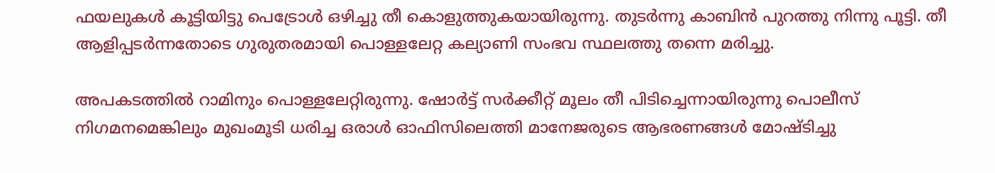ഫയലുകള്‍ കൂട്ടിയിട്ടു പെട്രോള്‍ ഒഴിച്ചു തീ കൊളുത്തുകയായിരുന്നു. തുടര്‍ന്നു കാബിന്‍ പുറത്തു നിന്നു പൂട്ടി. തീ ആളിപ്പടര്‍ന്നതോടെ ഗുരുതരമായി പൊള്ളലേറ്റ കല്യാണി സംഭവ സ്ഥലത്തു തന്നെ മരിച്ചു.

അപകടത്തില്‍ റാമിനും പൊള്ളലേറ്റിരുന്നു. ഷോര്‍ട്ട് സര്‍ക്കീറ്റ് മൂലം തീ പിടിച്ചെന്നായിരുന്നു പൊലീസ് നിഗമനമെങ്കിലും മുഖംമൂടി ധരിച്ച ഒരാള്‍ ഓഫിസിലെത്തി മാനേജരുടെ ആഭരണങ്ങള്‍ മോഷ്ടിച്ചു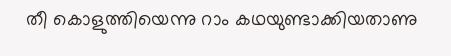തീ കൊളുത്തിയെന്നു റാം കഥയുണ്ടാക്കിയതാണു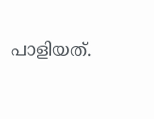പാളിയത്.